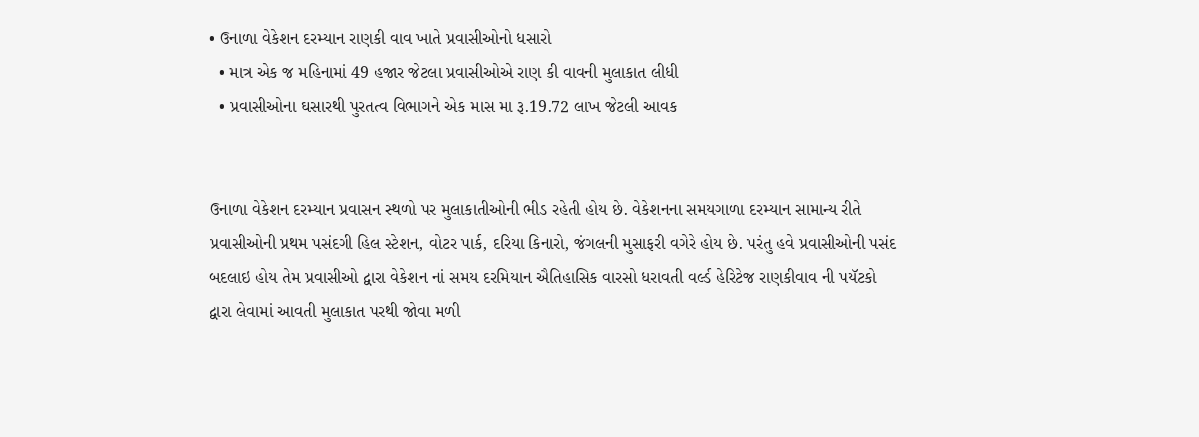• ઉનાળા વેકેશન દરમ્યાન રાણકી વાવ ખાતે પ્રવાસીઓનો ધસારો
  • માત્ર એક જ મહિનામાં 49 હજાર જેટલા પ્રવાસીઓએ રાણ કી વાવની મુલાકાત લીધી
  • પ્રવાસીઓના ઘસારથી પુરતત્વ વિભાગને એક માસ મા રૂ.19.72 લાખ જેટલી આવક


ઉનાળા વેકેશન દરમ્યાન પ્રવાસન સ્થળો પર મુલાકાતીઓની ભીડ રહેતી હોય છે. વેકેશનના સમયગાળા દરમ્યાન સામાન્ય રીતે પ્રવાસીઓની પ્રથમ પસંદગી હિલ સ્ટેશન, વોટર પાર્ક, દરિયા કિનારો, જંગલની મુસાફરી વગેરે હોય છે. પરંતુ હવે પ્રવાસીઓની પસંદ બદલાઇ હોય તેમ પ્રવાસીઓ દ્વારા વેકેશન નાં સમય દરમિયાન ઐતિહાસિક વારસો ધરાવતી વર્લ્ડ હેરિટેજ રાણકીવાવ ની પયૅટકો દ્વારા લેવામાં આવતી મુલાકાત પરથી જોવા મળી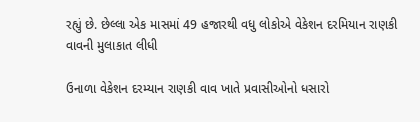રહ્યું છે. છેલ્લા એક માસમાં 49 હજારથી વધુ લોકોએ વેકેશન દરમિયાન રાણકી વાવની મુલાકાત લીધી

ઉનાળા વેકેશન દરમ્યાન રાણકી વાવ ખાતે પ્રવાસીઓનો ધસારો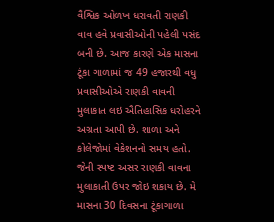વૈશ્વિક ઓળખ ધરાવતી રાણકી વાવ હવે પ્રવાસીઓની પહેલી પસંદ બની છે. આજ કારણે એક માસના ટૂંકા ગાળામાં જ 49 હજારથી વધુ પ્રવાસીઓએ રાણકી વાવની મુલાકાત લઇ ઐતિહાસિક ધરોહરને અગ્રતા આપી છે. શાળા અને કોલેજોમાં વેકેશનનો સમય હતો. જેની સ્પષ્ટ અસર રાણકી વાવના મુલાકાતી ઉપર જોઇ શકાય છે. મે માસના 30 દિવસના ટૂંકાગાળા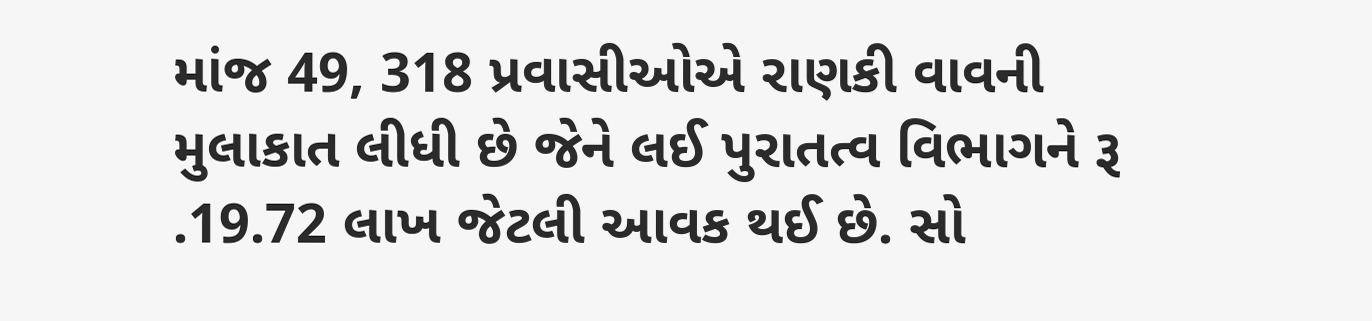માંજ 49, 318 પ્રવાસીઓએ રાણકી વાવની મુલાકાત લીધી છે જેને લઈ પુરાતત્વ વિભાગને રૂ .19.72 લાખ જેટલી આવક થઈ છે. સો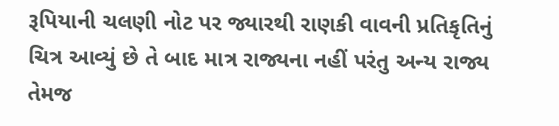રૂપિયાની ચલણી નોટ પર જ્યારથી રાણકી વાવની પ્રતિકૃતિનું ચિત્ર આવ્યું છે તે બાદ માત્ર રાજ્યના નહીં પરંતુ અન્ય રાજ્ય તેમજ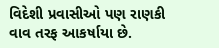વિદેશી પ્રવાસીઓ પણ રાણકી વાવ તરફ આકર્ષાયા છે.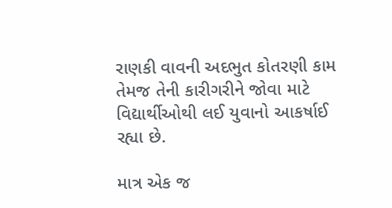રાણકી વાવની અદભુત કોતરણી કામ તેમજ તેની કારીગરીને જોવા માટે વિદ્યાર્થીઓથી લઈ યુવાનો આકર્ષાઈ રહ્યા છે.

માત્ર એક જ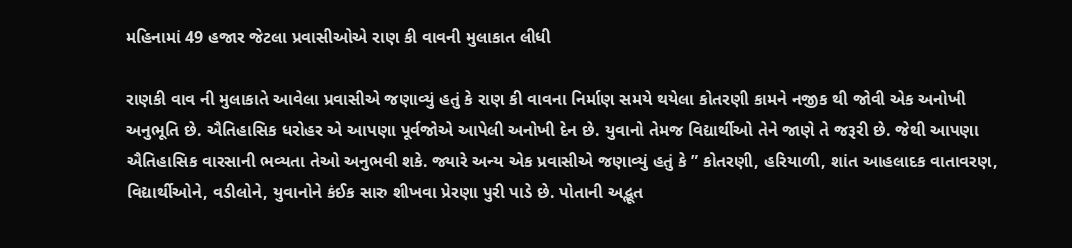મહિનામાં 49 હજાર જેટલા પ્રવાસીઓએ રાણ કી વાવની મુલાકાત લીધી

રાણકી વાવ ની મુલાકાતે આવેલા પ્રવાસીએ જણાવ્યું હતું કે રાણ કી વાવના નિર્માણ સમયે થયેલા કોતરણી કામને નજીક થી જોવી એક અનોખી અનુભૂતિ છે. ઐતિહાસિક ધરોહર એ આપણા પૂર્વજોએ આપેલી અનોખી દેન છે. યુવાનો તેમજ વિદ્યાર્થીઓ તેને જાણે તે જરૂરી છે. જેથી આપણા ઐતિહાસિક વારસાની ભવ્યતા તેઓ અનુભવી શકે. જ્યારે અન્ય એક પ્રવાસીએ જણાવ્યું હતું કે ” કોતરણી, હરિયાળી, શાંત આહલાદક વાતાવરણ, વિદ્યાર્થીઓને, વડીલોને, યુવાનોને કંઈક સારુ શીખવા પ્રેરણા પુરી પાડે છે. પોતાની અદ્ભૂત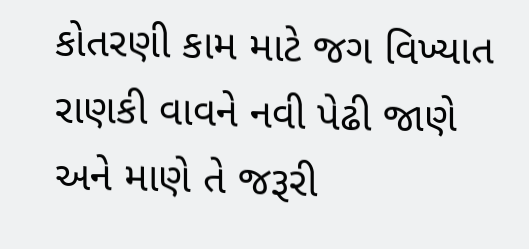કોતરણી કામ માટે જગ વિખ્યાત રાણકી વાવને નવી પેઢી જાણે અને માણે તે જરૂરી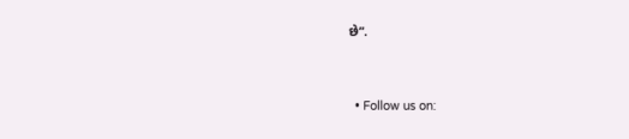છે”.


  • Follow us on: